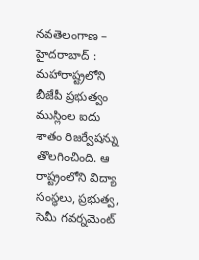నవతెలంగాణ – హైదరాబాద్ : మహారాష్ట్రలోని బీజేపీ ప్రభుత్వం ముస్లింల ఐదు శాతం రిజర్వేషన్ను తొలగించింది. ఆ రాష్ట్రంలోని విద్యా సంస్థలు, ప్రభుత్వ, సెమీ గవర్నమెంట్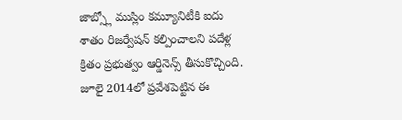జాబ్స్లో ముస్లిం కమ్యూనిటీకి ఐదు శాతం రిజర్వేషన్ కల్పించాలని పదేళ్ల క్రితం ప్రభుత్వం ఆర్డినెన్స్ తీసుకొచ్చింది. జూలై 2014లో ప్రవేశపెట్టిన ఈ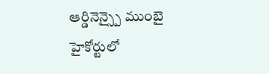ఆర్డినెన్స్పై ముంబై హైకోర్టులో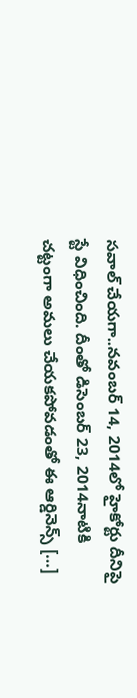సవాల్ చేయగా..నవంబర్ 14, 2014లో హైకోర్టు దీనిపై స్టే విధించింది. దీంతో డిసెంబర్ 23, 2014నాటికి చట్టంగా అమలు చేయకపోవడంతో ఈ ఆర్డినెన్స్ […]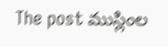The post ముస్లింల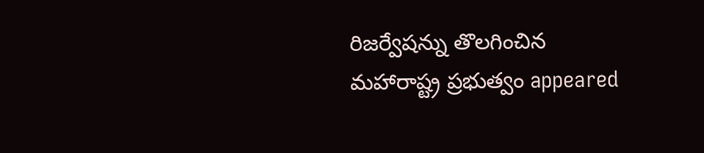రిజర్వేషన్ను తొలగించిన మహారాష్ట్ర ప్రభుత్వం appeared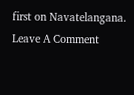first on Navatelangana.
Leave A Comment